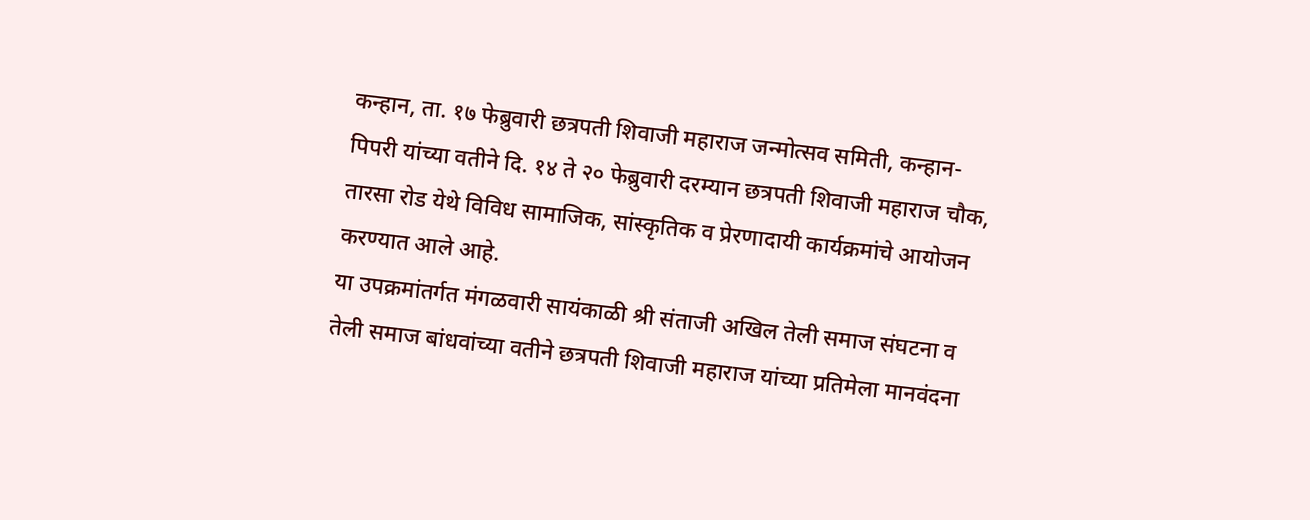कन्हान, ता. १७ फेब्रुवारी छत्रपती शिवाजी महाराज जन्मोत्सव समिती, कन्हान-पिपरी यांच्या वतीने दि. १४ ते २० फेब्रुवारी दरम्यान छत्रपती शिवाजी महाराज चौक, तारसा रोड येथे विविध सामाजिक, सांस्कृतिक व प्रेरणादायी कार्यक्रमांचे आयोजन करण्यात आले आहे.
या उपक्रमांतर्गत मंगळवारी सायंकाळी श्री संताजी अखिल तेली समाज संघटना व तेली समाज बांधवांच्या वतीने छत्रपती शिवाजी महाराज यांच्या प्रतिमेला मानवंदना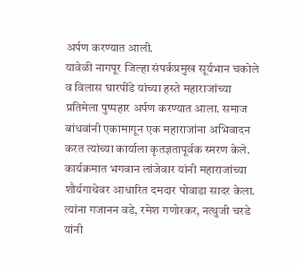अर्पण करण्यात आली.
यावेळी नागपूर जिल्हा संपर्कप्रमुख सूर्यभान चकोले व विलास घारपींडे यांच्या हस्ते महाराजांच्या प्रतिमेला पुष्पहार अर्पण करण्यात आला. समाज बांधवांनी एकामागून एक महाराजांना अभिवादन करत त्यांच्या कार्याला कृतज्ञतापूर्वक स्मरण केले.
कार्यक्रमात भगवान लांजेवार यांनी महाराजांच्या शौर्यगाथेवर आधारित दमदार पोवाडा सादर केला. त्यांना गजानन वडे, रमेश गणोरकर, नत्थुजी चरडे यांनी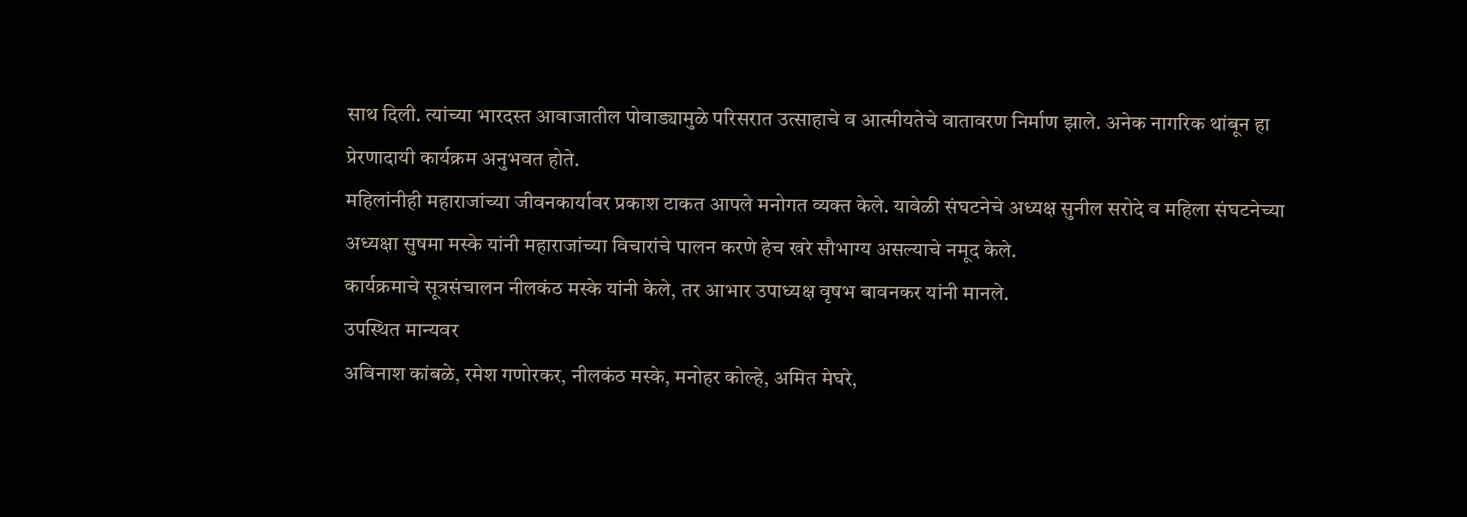साथ दिली. त्यांच्या भारदस्त आवाजातील पोवाड्यामुळे परिसरात उत्साहाचे व आत्मीयतेचे वातावरण निर्माण झाले. अनेक नागरिक थांबून हा प्रेरणादायी कार्यक्रम अनुभवत होते.
महिलांनीही महाराजांच्या जीवनकार्यावर प्रकाश टाकत आपले मनोगत व्यक्त केले. यावेळी संघटनेचे अध्यक्ष सुनील सरोदे व महिला संघटनेच्या अध्यक्षा सुषमा मस्के यांनी महाराजांच्या विचारांचे पालन करणे हेच खरे सौभाग्य असल्याचे नमूद केले.
कार्यक्रमाचे सूत्रसंचालन नीलकंठ मस्के यांनी केले, तर आभार उपाध्यक्ष वृषभ बावनकर यांनी मानले.
उपस्थित मान्यवर
अविनाश कांबळे, रमेश गणोरकर, नीलकंठ मस्के, मनोहर कोल्हे, अमित मेघरे,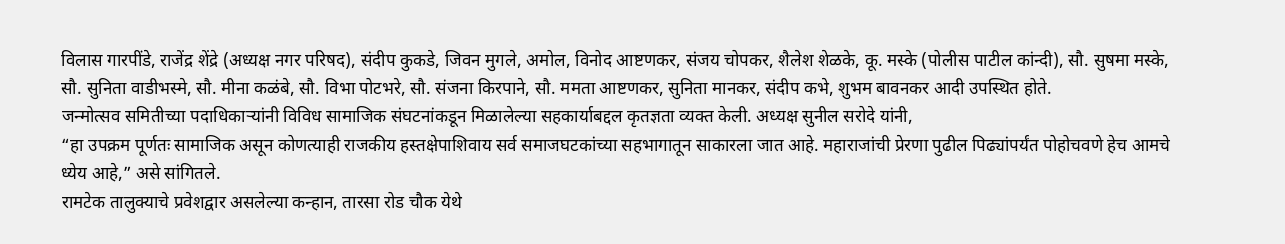विलास गारपींडे, राजेंद्र शेंद्रे (अध्यक्ष नगर परिषद), संदीप कुकडे, जिवन मुगले, अमोल, विनोद आष्टणकर, संजय चोपकर, शैलेश शेळके, कू. मस्के (पोलीस पाटील कांन्दी), सौ. सुषमा मस्के, सौ. सुनिता वाडीभस्मे, सौ. मीना कळंबे, सौ. विभा पोटभरे, सौ. संजना किरपाने, सौ. ममता आष्टणकर, सुनिता मानकर, संदीप कभे, शुभम बावनकर आदी उपस्थित होते.
जन्मोत्सव समितीच्या पदाधिकाऱ्यांनी विविध सामाजिक संघटनांकडून मिळालेल्या सहकार्याबद्दल कृतज्ञता व्यक्त केली. अध्यक्ष सुनील सरोदे यांनी,
“हा उपक्रम पूर्णतः सामाजिक असून कोणत्याही राजकीय हस्तक्षेपाशिवाय सर्व समाजघटकांच्या सहभागातून साकारला जात आहे. महाराजांची प्रेरणा पुढील पिढ्यांपर्यंत पोहोचवणे हेच आमचे ध्येय आहे,” असे सांगितले.
रामटेक तालुक्याचे प्रवेशद्वार असलेल्या कन्हान, तारसा रोड चौक येथे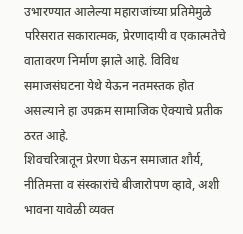उभारण्यात आलेल्या महाराजांच्या प्रतिमेमुळे परिसरात सकारात्मक, प्रेरणादायी व एकात्मतेचे वातावरण निर्माण झाले आहे. विविध समाजसंघटना येथे येऊन नतमस्तक होत असल्याने हा उपक्रम सामाजिक ऐक्याचे प्रतीक ठरत आहे.
शिवचरित्रातून प्रेरणा घेऊन समाजात शौर्य, नीतिमत्ता व संस्कारांचे बीजारोपण व्हावे, अशी भावना यावेळी व्यक्त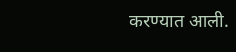करण्यात आली.